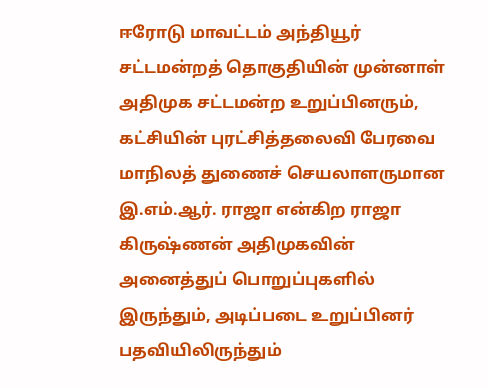ஈரோடு மாவட்டம் அந்தியூர் சட்டமன்றத் தொகுதியின் முன்னாள் அதிமுக சட்டமன்ற உறுப்பினரும், கட்சியின் புரட்சித்தலைவி பேரவை மாநிலத் துணைச் செயலாளருமான இ.எம்.ஆர். ராஜா என்கிற ராஜா கிருஷ்ணன் அதிமுகவின் அனைத்துப் பொறுப்புகளில் இருந்தும், அடிப்படை உறுப்பினர் பதவியிலிருந்தும்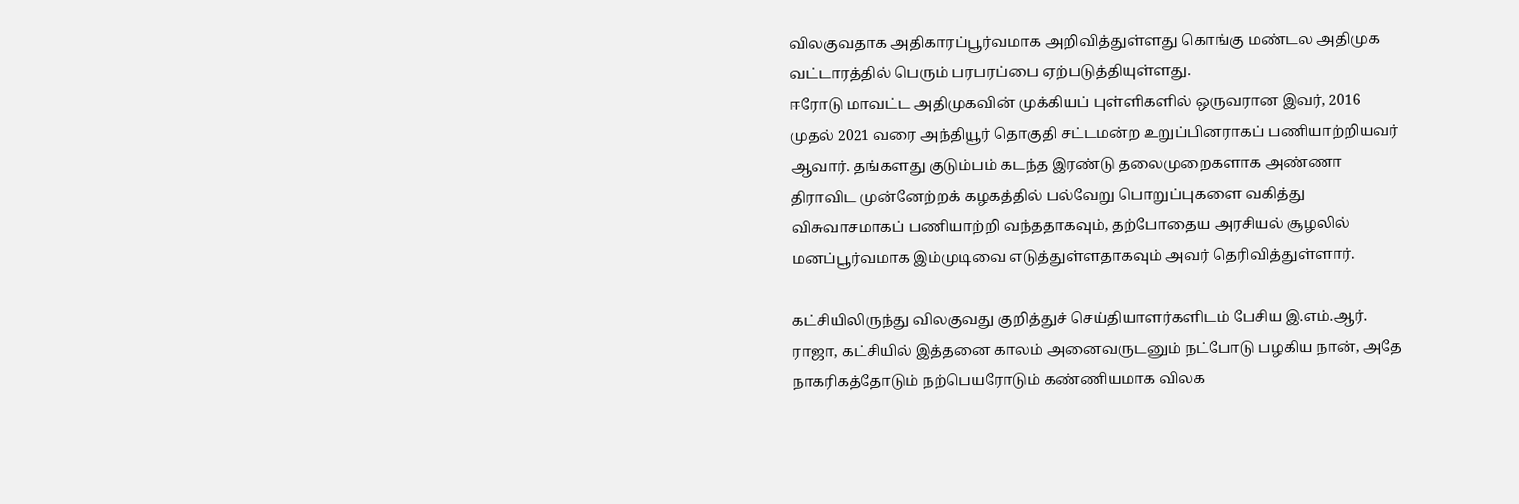விலகுவதாக அதிகாரப்பூர்வமாக அறிவித்துள்ளது கொங்கு மண்டல அதிமுக வட்டாரத்தில் பெரும் பரபரப்பை ஏற்படுத்தியுள்ளது.
ஈரோடு மாவட்ட அதிமுகவின் முக்கியப் புள்ளிகளில் ஒருவரான இவர், 2016 முதல் 2021 வரை அந்தியூர் தொகுதி சட்டமன்ற உறுப்பினராகப் பணியாற்றியவர் ஆவார். தங்களது குடும்பம் கடந்த இரண்டு தலைமுறைகளாக அண்ணா திராவிட முன்னேற்றக் கழகத்தில் பல்வேறு பொறுப்புகளை வகித்து விசுவாசமாகப் பணியாற்றி வந்ததாகவும், தற்போதைய அரசியல் சூழலில் மனப்பூர்வமாக இம்முடிவை எடுத்துள்ளதாகவும் அவர் தெரிவித்துள்ளார்.

கட்சியிலிருந்து விலகுவது குறித்துச் செய்தியாளர்களிடம் பேசிய இ.எம்.ஆர். ராஜா, கட்சியில் இத்தனை காலம் அனைவருடனும் நட்போடு பழகிய நான், அதே நாகரிகத்தோடும் நற்பெயரோடும் கண்ணியமாக விலக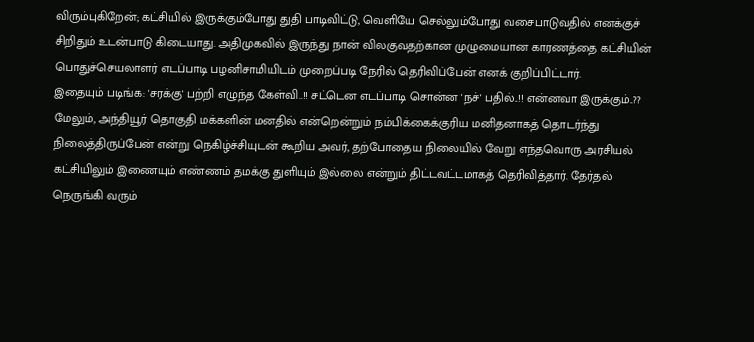விரும்புகிறேன்; கட்சியில் இருக்கும்போது துதி பாடிவிட்டு, வெளியே செல்லும்போது வசைபாடுவதில் எனக்குச் சிறிதும் உடன்பாடு கிடையாது. அதிமுகவில் இருந்து நான் விலகுவதற்கான முழுமையான காரணத்தை கட்சியின் பொதுச்செயலாளர் எடப்பாடி பழனிசாமியிடம் முறைப்படி நேரில் தெரிவிப்பேன் எனக் குறிப்பிட்டார்.
இதையும் படிங்க: 'சரக்கு' பற்றி எழுந்த கேள்வி..!! சட்டென எடப்பாடி சொன்ன 'நச்' பதில்..!! என்னவா இருக்கும்..??
மேலும், அந்தியூர் தொகுதி மக்களின் மனதில் என்றென்றும் நம்பிக்கைக்குரிய மனிதனாகத் தொடர்ந்து நிலைத்திருப்பேன் என்று நெகிழ்ச்சியுடன் கூறிய அவர், தற்போதைய நிலையில் வேறு எந்தவொரு அரசியல் கட்சியிலும் இணையும் எண்ணம் தமக்கு துளியும் இல்லை என்றும் திட்டவட்டமாகத் தெரிவித்தார். தேர்தல் நெருங்கி வரும்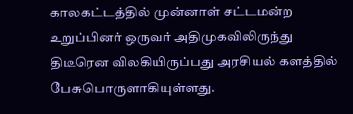காலகட்டத்தில் முன்னாள் சட்டமன்ற உறுப்பினர் ஒருவர் அதிமுகவிலிருந்து திடீரென விலகியிருப்பது அரசியல் களத்தில் பேசுபொருளாகியுள்ளது.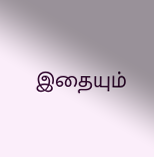இதையும்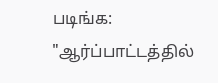படிங்க: "ஆர்ப்பாட்டத்தில்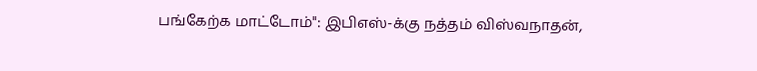பங்கேற்க மாட்டோம்": இபிஎஸ்-க்கு நத்தம் விஸ்வநாதன்,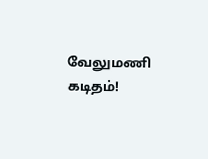வேலுமணி கடிதம்!